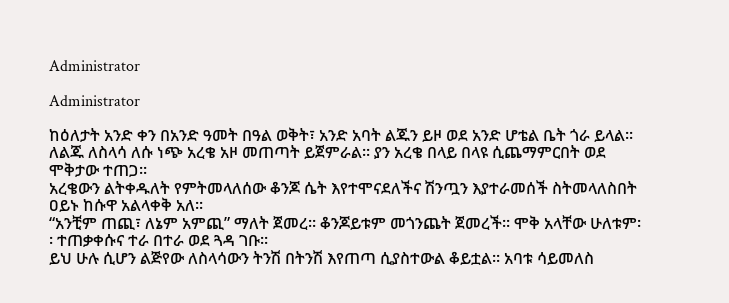Administrator

Administrator

ከዕለታት አንድ ቀን በአንድ ዓመት በዓል ወቅት፣ አንድ አባት ልጁን ይዞ ወደ አንድ ሆቴል ቤት ጎራ ይላል፡፡ ለልጁ ለስላሳ ለሱ ነጭ አረቄ አዞ መጠጣት ይጀምራል፡፡ ያን አረቄ በላይ በላዩ ሲጨማምርበት ወደ ሞቅታው ተጠጋ፡፡
አረቄውን ልትቀዱለት የምትመላለሰው ቆንጆ ሴት እየተሞናደለችና ሽንጧን እያተራመሰች ስትመላለስበት ዐይኑ ከሱዋ አልላቀቅ አለ፡፡
“አንቺም ጠጪ፣ ለኔም አምጪ” ማለት ጀመረ፡፡ ቆንጆይቱም መጎንጨት ጀመረች፡፡ ሞቅ አላቸው ሁለቱም፡፡ ተጠቃቀሱና ተራ በተራ ወደ ጓዳ ገቡ፡፡
ይህ ሁሉ ሲሆን ልጅየው ለስላሳውን ትንሽ በትንሽ እየጠጣ ሲያስተውል ቆይቷል፡፡ አባቱ ሳይመለስ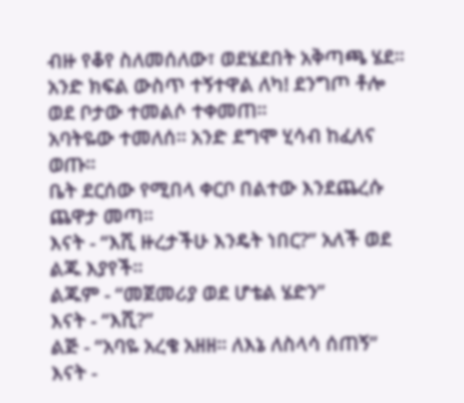ብዙ የቆየ ስለመሰለው፣ ወደሄደበት አቅጣጫ ሄደ፡፡ አንድ ክፍል ውስጥ ተኝተዋል ለካ! ደንግጦ ቶሎ ወደ ቦታው ተመልሶ ተቀመጠ፡፡
አባትዬው ተመለሰ፡፡ አንድ ደግሞ ሂሳብ ከፈለና ወጡ፡፡
ቤት ደርሰው የሚበላ ቀርቦ በልተው እንደጨረሱ ጨዋታ መጣ፡፡
እናት - “እሺ ዙረታችሁ እንዴት ነበር?” አለች ወደ ልጁ እያየች፡፡
ልጁም - “መጀመሪያ ወደ ሆቴል ሄድን”
እናት - “እሺ?”
ልጅ - “አባዬ አረቄ አዘዘ፡፡ ለእኔ ለስላሳ ሰጠኝ”
እናት -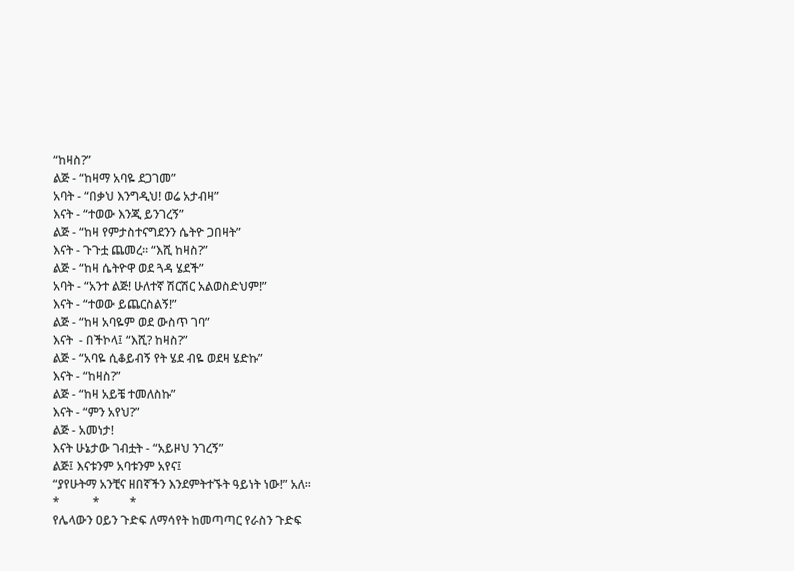“ከዛስ?”
ልጅ - “ከዛማ አባዬ ደጋገመ”
አባት - “በቃህ እንግዲህ! ወሬ አታብዛ”
እናት - “ተወው እንጂ ይንገረኝ”
ልጅ - “ከዛ የምታስተናግደንን ሴትዮ ጋበዛት”
እናት - ጉጉቷ ጨመረ፡፡ “እሺ ከዛስ?”
ልጅ - “ከዛ ሴትዮዋ ወደ ጓዳ ሄደች”
አባት - “አንተ ልጅ! ሁለተኛ ሽርሽር አልወስድህም!”
እናት - “ተወው ይጨርስልኝ!”
ልጅ - “ከዛ አባዬም ወደ ውስጥ ገባ”
እናት  - በችኮላ፤ “እሺ? ከዛስ?”
ልጅ - “አባዬ ሲቆይብኝ የት ሄደ ብዬ ወደዛ ሄድኩ”
እናት - “ከዛስ?”
ልጅ - “ከዛ አይቼ ተመለስኩ”
እናት - “ምን አየህ?”
ልጅ - አመነታ!
እናት ሁኔታው ገብቷት - “አይዞህ ንገረኝ”
ልጅ፤ እናቱንም አባቱንም አየና፤
“ያየሁትማ አንቺና ዘበኛችን እንደምትተኙት ዓይነት ነው!” አለ፡፡
*           *          *
የሌላውን ዐይን ጉድፍ ለማሳየት ከመጣጣር የራስን ጉድፍ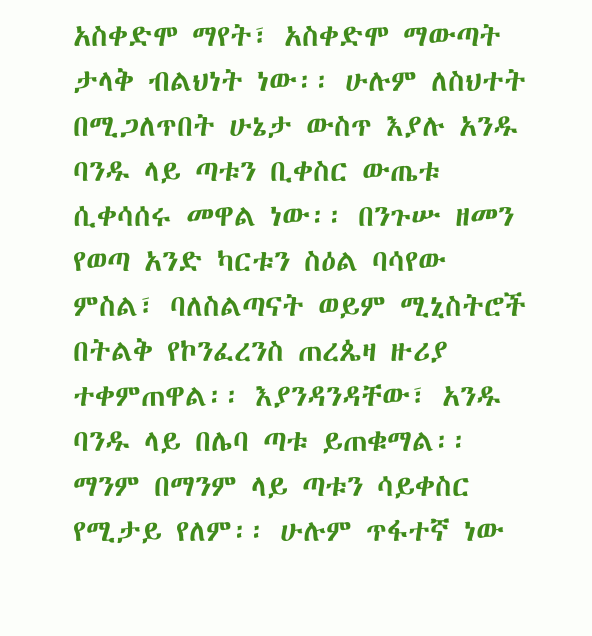አስቀድሞ ማየት፣ አስቀድሞ ማውጣት ታላቅ ብልህነት ነው፡፡ ሁሉም ለስህተት በሚጋለጥበት ሁኔታ ውስጥ እያሉ አንዱ ባንዱ ላይ ጣቱን ቢቀስር ውጤቱ ሲቀሳሰሩ መዋል ነው፡፡ በንጉሡ ዘመን የወጣ አንድ ካርቱን ስዕል ባሳየው ምስል፣ ባለስልጣናት ወይም ሚኒስትሮች በትልቅ የኮንፈረንስ ጠረጴዛ ዙሪያ ተቀምጠዋል፡፡ እያንዳንዳቸው፣ አንዱ ባንዱ ላይ በሌባ ጣቱ ይጠቁማል፡፡ ማንም በማንም ላይ ጣቱን ሳይቀስር የሚታይ የለም፡፡ ሁሉም ጥፋተኛ ነው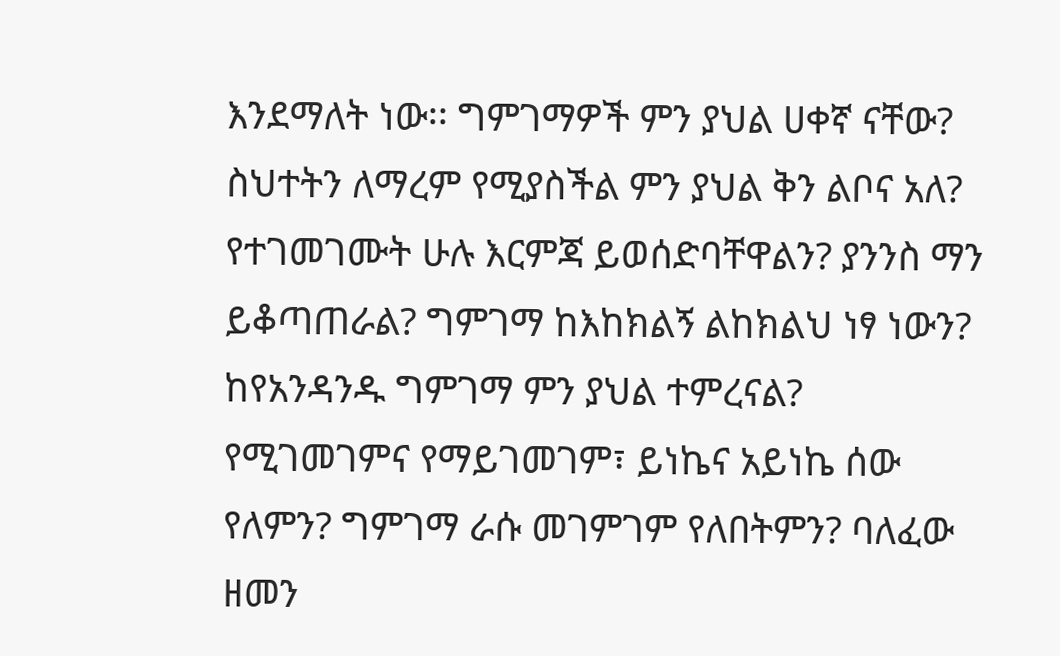እንደማለት ነው፡፡ ግምገማዎች ምን ያህል ሀቀኛ ናቸው? ስህተትን ለማረም የሚያስችል ምን ያህል ቅን ልቦና አለ? የተገመገሙት ሁሉ እርምጃ ይወሰድባቸዋልን? ያንንስ ማን ይቆጣጠራል? ግምገማ ከእከክልኝ ልከክልህ ነፃ ነውን? ከየአንዳንዱ ግምገማ ምን ያህል ተምረናል? የሚገመገምና የማይገመገም፣ ይነኬና አይነኬ ሰው የለምን? ግምገማ ራሱ መገምገም የለበትምን? ባለፈው ዘመን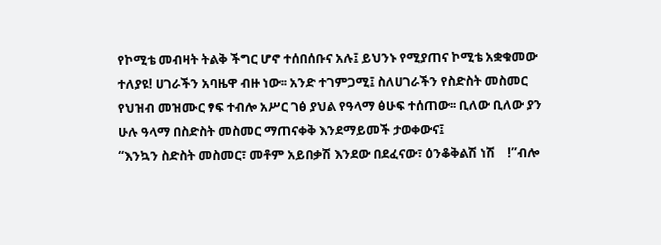የኮሚቴ መብዛት ትልቅ ችግር ሆኖ ተሰበሰቡና አሉ፤ ይህንኑ የሚያጠና ኮሚቴ አቋቁመው ተለያዩ! ሀገራችን አባዜዋ ብዙ ነው፡፡ አንድ ተገምጋሚ፤ ስለሀገራችን የስድስት መስመር የህዝብ መዝሙር ፃፍ ተብሎ አሥር ገፅ ያህል የዓላማ ፅሁፍ ተሰጠው፡፡ ቢለው ቢለው ያን ሁሉ ዓላማ በስድስት መስመር ማጠናቀቅ እንደማይመች ታወቀውና፤
“እንኳን ስድስት መስመር፣ መቶም አይበቃሽ እንደው በደፈናው፣ ዕንቆቅልሽ ነሽ    !”ብሎ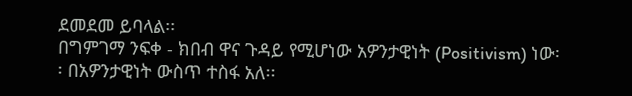ደመደመ ይባላል፡፡
በግምገማ ንፍቀ - ክበብ ዋና ጉዳይ የሚሆነው አዎንታዊነት (Positivism) ነው፡፡ በአዎንታዊነት ውስጥ ተስፋ አለ፡፡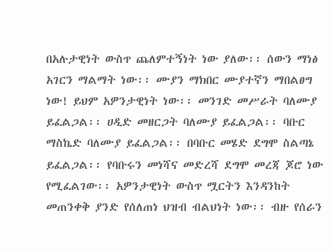በአሉታዊነት ውስጥ ጨለምተኝነት ነው ያለው፡፡ ሰውን ማነፅ አገርን ማልማት ነው፡፡ ሙያን ማክበር ሙያተኛን ማበልፀግ ነው! ይህም አዎንታዊነት ነው፡፡ መንገድ መሥራት ባለሙያ ይፈልጋል፡፡ ሀዲድ መዘርጋት ባለሙያ ይፈልጋል፡፡ ባቡር ማስኬድ ባለሙያ ይፈልጋል፡፡ በባቡር መሄድ ደግሞ ስልጣኔ ይፈልጋል፡፡ የባቡሩን መነሻና መድረሻ ደግሞ መረጃ ጆሮ ነው የሚፈልገው፡፡ አዎንታዊነት ውስጥ ሟርትን እንዳንከት መጠንቀቅ ያንድ የሰለጠነ ህዝብ ብልህነት ነው፡፡ ብዙ የሰራን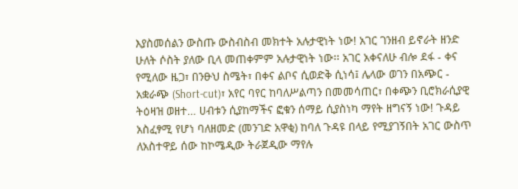እያስመሰልን ውስጡ ውስብስብ መክተት አሉታዊነት ነው! አገር ገንዘብ ይኖራት ዘንድ ሁለት ሶስት ያለው ቢላ መጠቀምም አሉታዊነት ነው፡፡ አገር አቀናለሁ ብሎ ደፋ - ቀና የሚለው ዜጋ፣ በንፁህ ስሜት፣ በቀና ልቦና ሲወድቅ ሲነሳ፤ ሌላው ወገን በአጭር - አቋራጭ (Short-cut)፣ አየር ባየር ከባለሥልጣን በመመሳጠር፣ በቀጭን ቢሮክራሲያዊ ትዕዛዝ ወዘተ… ሀብቱን ሲያከማችና ፎቁን ሰማይ ሲያስነካ ማየት ዘግናኝ ነው! ጉዳይ አስፈፃሚ የሆነ ባለዘመድ (መንገድ አዋቂ) ከባለ ጉዳዩ በላይ የሚያገኝበት አገር ውስጥ ለአስተዋይ ሰው ከኮሜዲው ትራጀዲው ማየሉ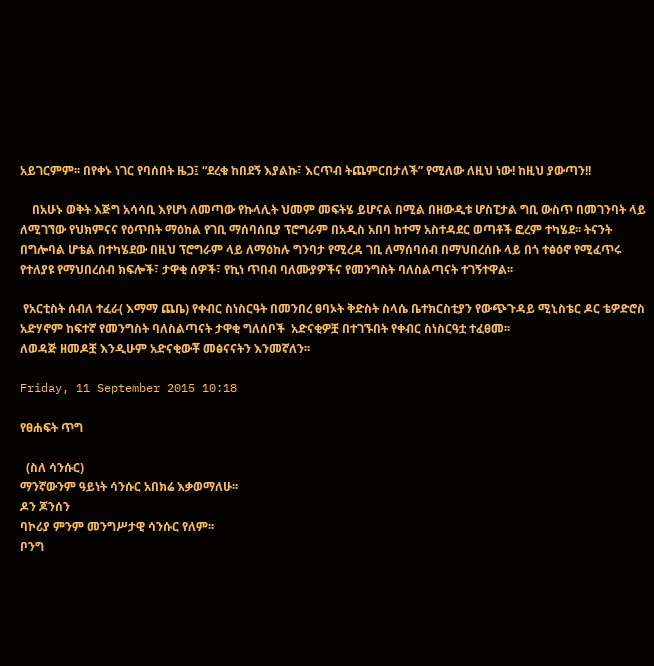አይገርምም፡፡ በየቀኑ ነገር የባሰበት ዜጋ፤ “ደረቁ ከበደኝ እያልኩ፣ እርጥብ ትጨምርበታለች” የሚለው ለዚህ ነው! ከዚህ ያውጣን!!

    በአሁኑ ወቅት እጅግ አሳሳቢ እየሆነ ለመጣው የኩላሊት ህመም መፍትሄ ይሆናል በሚል በዘውዲቱ ሆስፒታል ግቢ ውስጥ በመገንባት ላይ ለሚገኘው የህክምናና የዕጥበት ማዕከል የገቢ ማሰባሰቢያ ፕሮግራም በአዲስ አበባ ከተማ አስተዳደር ወጣቶች ፎረም ተካሄደ፡፡ ትናንት በግሎባል ሆቴል በተካሄደው በዚህ ፕሮግራም ላይ ለማዕከሉ ግንባታ የሚረዳ ገቢ ለማሰባሰብ በማህበረሰቡ ላይ በጎ ተፅዕኖ የሚፈጥሩ የተለያዩ የማህበረሰብ ክፍሎች፣ ታዋቂ ሰዎች፣ የኪነ ጥበብ ባለሙያዎችና የመንግስት ባለስልጣናት ተገኝተዋል፡፡

 የአርቲስት ሰብለ ተፈራ( እማማ ጨቤ) የቀብር ስነስርዓት በመንበረ ፀባኦት ቅድስት ስላሴ ቤተክርስቲያን የውጭጉዳይ ሚኒስቴር ዶር ቴዎድሮስ አድሃኖም ከፍተኛ የመንግስት ባለስልጣናት ታዋቂ ግለሰቦች  አድናቂዎቿ በተገኙበት የቀብር ስነስርዓቷ ተፈፀመ፡፡
ለወዳጅ ዘመዶቿ እንዲሁም አድናቂውቾ መፅናናትን እንመኛለን፡፡

Friday, 11 September 2015 10:18

የፀሐፍት ጥግ

  (ስለ ሳንሱር)
ማንኛውንም ዓይነት ሳንሱር አበክሬ እቃወማለሁ፡፡
ዶን ጆንሰን
ባኮሪያ ምንም መንግሥታዊ ሳንሱር የለም፡፡
ቦንግ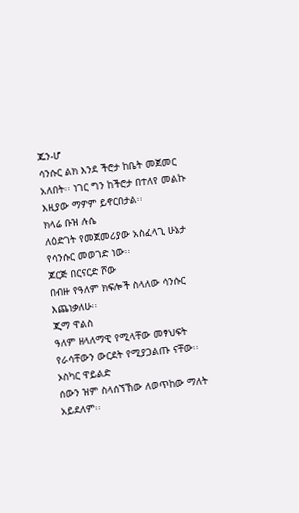ጁን-ሆ
ሳንሱር ልክ እንደ ችሮታ ከቤት መጀመር አለበት፡፡ ነገር ግን ከችሮታ በተለየ መልኩ እዚያው ማዎም ይኖርበታል፡፡
ክላሬ ቡዝ ሉሴ
ለዕድገት የመጀመሪያው አስፈላጊ ሁኔታ የሳንሱር መወገድ ነው፡፡
ጆርጅ በርናርድ ሾው
በብዙ የዓለም ክፍሎች ስላለው ሳንሱር እጨነቃለሁ፡፡
ጂማ ዋልስ
ዓለም ዘላለማዊ የሚላቸው መፃህፍት የራሳቸውን ውርደት የሚያጋልጡ ናቸው፡፡
ኦስካር ዋይልድ
ሰውን ዝም ስላሰኘኸው ለወጥከው ማለት አይደለም፡፡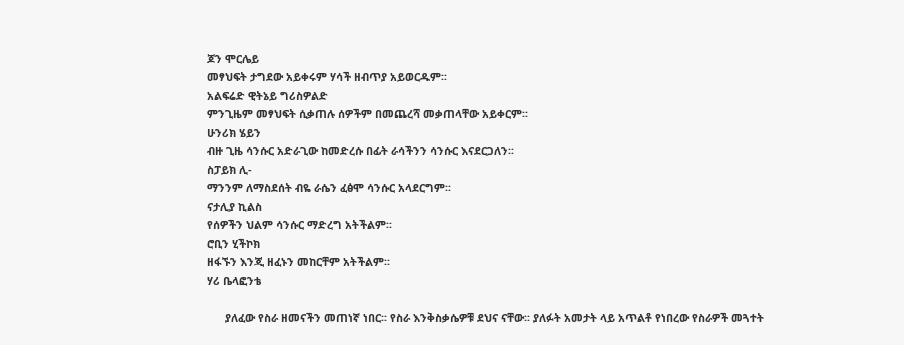ጆን ሞርሌይ
መፃህፍት ታግደው አይቀሩም ሃሳች ዘብጥያ አይወርዱም፡፡
አልፍሬድ ዊትኔይ ግሪስዎልድ
ምንጊዜም መፃህፍት ሲቃጠሉ ሰዎችም በመጨረሻ መቃጠላቸው አይቀርም፡፡
ሁንሪክ ሄይን
ብዙ ጊዜ ሳንሱር አድራጊው ከመድረሱ በፊት ራሳችንን ሳንሱር እናደርጋለን፡፡
ስፓይክ ሊ-
ማንንም ለማስደሰት ብዬ ራሴን ፈፅሞ ሳንሱር አላደርግም፡፡
ናታሊያ ኪልስ
የሰዎችን ህልም ሳንሱር ማድረግ አትችልም፡፡
ሮቢን ሂችኮክ
ዘፋኙን እንጂ ዘፈኑን መከርቸም አትችልም፡፡
ሃሪ ቤላፎንቴ

      ያለፈው የስራ ዘመናችን መጠነኛ ነበር፡፡ የስራ እንቅስቃሴዎቹ ደህና ናቸው፡፡ ያለፉት አመታት ላይ አጥልቶ የነበረው የስራዎች መጓተት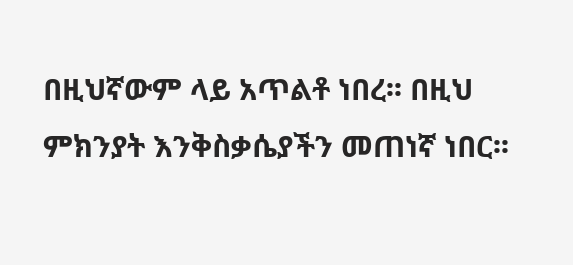በዚህኛውም ላይ አጥልቶ ነበረ፡፡ በዚህ ምክንያት እንቅስቃሴያችን መጠነኛ ነበር፡፡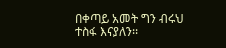በቀጣይ አመት ግን ብሩህ ተስፋ እናያለን፡፡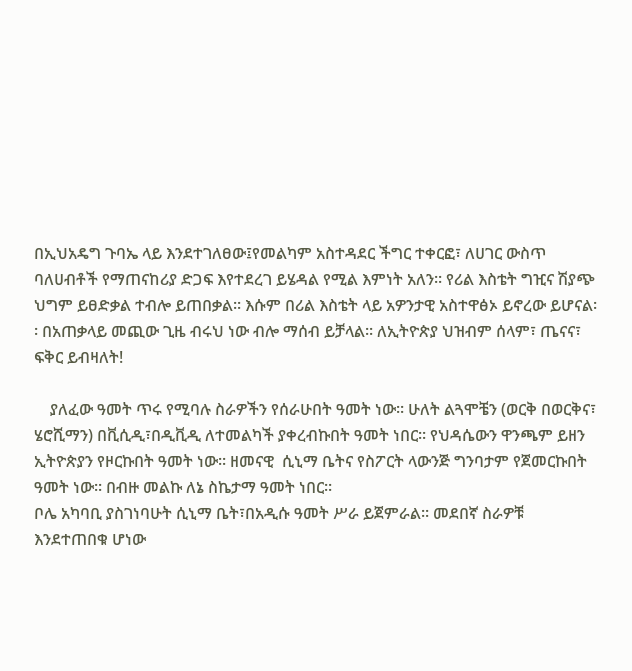በኢህአዴግ ጉባኤ ላይ እንደተገለፀው፤የመልካም አስተዳደር ችግር ተቀርፎ፣ ለሀገር ውስጥ ባለሀብቶች የማጠናከሪያ ድጋፍ እየተደረገ ይሄዳል የሚል እምነት አለን፡፡ የሪል እስቴት ግዢና ሽያጭ ህግም ይፀድቃል ተብሎ ይጠበቃል፡፡ እሱም በሪል እስቴት ላይ አዎንታዊ አስተዋፅኦ ይኖረው ይሆናል፡፡ በአጠቃላይ መጪው ጊዜ ብሩህ ነው ብሎ ማሰብ ይቻላል፡፡ ለኢትዮጵያ ህዝብም ሰላም፣ ጤናና፣ ፍቅር ይብዛለት!

    ያለፈው ዓመት ጥሩ የሚባሉ ስራዎችን የሰራሁበት ዓመት ነው፡፡ ሁለት ልጓሞቼን (ወርቅ በወርቅና፣ ሄሮሺማን) በቪሲዲ፣በዲቪዲ ለተመልካች ያቀረብኩበት ዓመት ነበር፡፡ የህዳሴውን ዋንጫም ይዘን ኢትዮጵያን የዞርኩበት ዓመት ነው፡፡ ዘመናዊ  ሲኒማ ቤትና የስፖርት ላውንጅ ግንባታም የጀመርኩበት ዓመት ነው፡፡ በብዙ መልኩ ለኔ ስኬታማ ዓመት ነበር፡፡
ቦሌ አካባቢ ያስገነባሁት ሲኒማ ቤት፣በአዲሱ ዓመት ሥራ ይጀምራል፡፡ መደበኛ ስራዎቹ እንደተጠበቁ ሆነው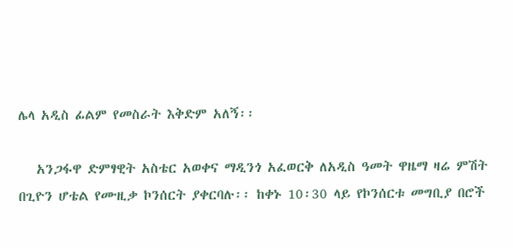ሌላ አዲስ ፊልም የመስራት እቅድም አለኝ፡፡

   አንጋፋዋ ድምፃዊት አስቴር አወቀና ማዲንጎ አፈወርቅ ለአዲስ ዓመት ዋዜማ ዛሬ ምሽት  በጊዮን ሆቴል የሙዚቃ ኮንሰርት ያቀርባሉ፡፡ ከቀኑ 10፡30 ላይ የኮንሰርቱ መግቢያ በሮች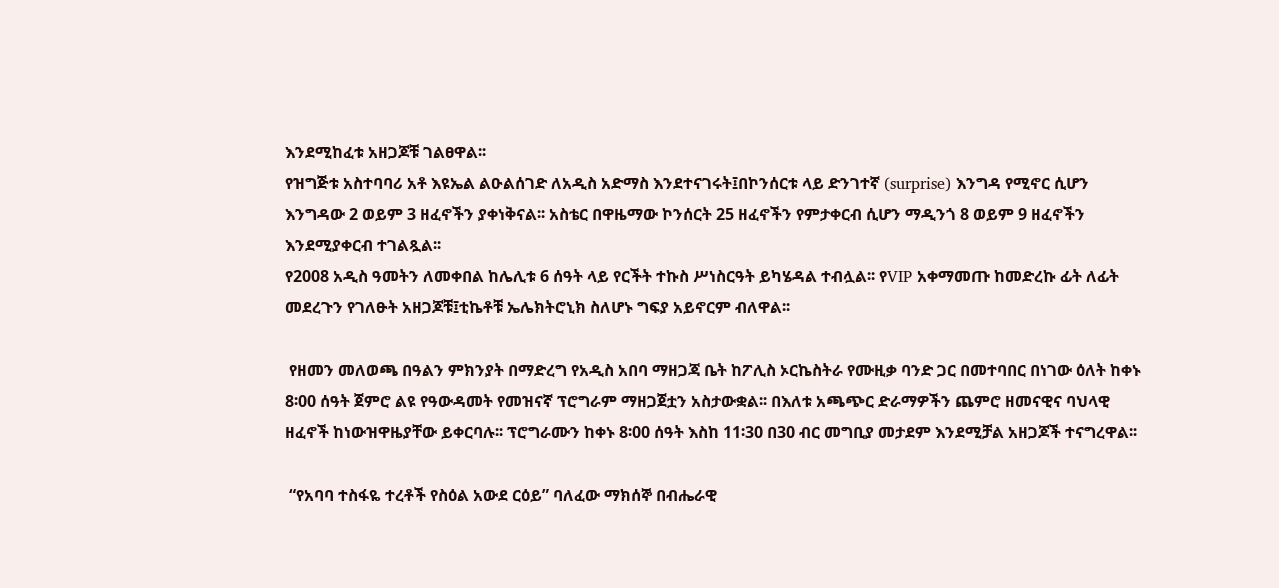እንደሚከፈቱ አዘጋጆቹ ገልፀዋል፡፡
የዝግጅቱ አስተባባሪ አቶ እዩኤል ልዑልሰገድ ለአዲስ አድማስ እንደተናገሩት፤በኮንሰርቱ ላይ ድንገተኛ (surprise) እንግዳ የሚኖር ሲሆን እንግዳው 2 ወይም 3 ዘፈኖችን ያቀነቅናል፡፡ አስቴር በዋዜማው ኮንሰርት 25 ዘፈኖችን የምታቀርብ ሲሆን ማዲንጎ 8 ወይም 9 ዘፈኖችን እንደሚያቀርብ ተገልጿል፡፡
የ2008 አዲስ ዓመትን ለመቀበል ከሌሊቱ 6 ሰዓት ላይ የርችት ተኩስ ሥነስርዓት ይካሄዳል ተብሏል፡፡ የVIP አቀማመጡ ከመድረኩ ፊት ለፊት መደረጉን የገለፁት አዘጋጆቹ፤ቲኬቶቹ ኤሌክትሮኒክ ስለሆኑ ግፍያ አይኖርም ብለዋል፡፡

 የዘመን መለወጫ በዓልን ምክንያት በማድረግ የአዲስ አበባ ማዘጋጃ ቤት ከፖሊስ ኦርኬስትራ የሙዚቃ ባንድ ጋር በመተባበር በነገው ዕለት ከቀኑ 8፡00 ሰዓት ጀምሮ ልዩ የዓውዳመት የመዝናኛ ፕሮግራም ማዘጋጀቷን አስታውቋል፡፡ በእለቱ አጫጭር ድራማዎችን ጨምሮ ዘመናዊና ባህላዊ ዘፈኖች ከነውዝዋዜያቸው ይቀርባሉ፡፡ ፕሮግራሙን ከቀኑ 8፡00 ሰዓት እስከ 11፡30 በ30 ብር መግቢያ መታደም እንደሚቻል አዘጋጆች ተናግረዋል፡፡

 “የአባባ ተስፋዬ ተረቶች የስዕል አውደ ርዕይ” ባለፈው ማክሰኞ በብሔራዊ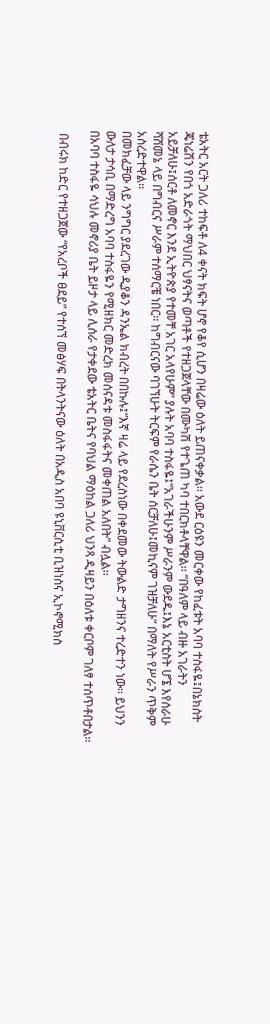ቴአትር አርት ጋለሪ ተከፍቶ ለ4 ቀናት ክፍት ሆኖ የቆየ ሲሆን በዛሬው ዕለት ይጠናቀቃል፡፡ አውደ ርዕዩን መርቀው የከፈቱት አባባ ተስፋዬ፤በኔክስት ጄነሬሽን የበጎ አድራጎት ማህበር ህፃናትና ወጣቶች የተዘጋጀላቸው በሙካሽ የተጌጠ ካባ ተበርክቶላቸዋል፡፡ “በዓለም ላይ ብዙ አገራትን አይቻለሁ፤ሰርቶ ለመኖር እንደ ኢትዮጵያ የተመቸ አገር አላየሁም” ያሉት አባባ ተስፋዬ፤“አገራችሁንም ሥራንም ውደዱ፤እኔ አርቲስት ሆኜ እየሰራሁ  ሻሸመኔ ላይ በግብርና ሥራም ተሰማርቼ ነበር፡፡ ከግብርናው ባገኘሁት ትርፍም የራሴን ቤት ሰርቻለሁ፤መኪናም ገዝቻለሁ” በማለት የሥራን ጥቅም አስረድተዋል፡፡
በመክፈቻው ላይ ንግግር ያደረገው ዲያቆን ዳንኤል ክብረት በበኩሉ፤“እኛ ዛሬ ላይ የደረስነው በቀደመው ትውልድ ታግዘንና ተረድተን ነው፡፡ ይህንን ውለታ ታሳቢ በማድረግ አባባ ተስፋዬን የሚዘክር መድረክ መሰናዳቱ መስፋፋትና መቀጠል አለበት” ብሏል፡፡
በአባባ ተስፋዬ ሳህሉ መኖሪያ ቤት ይዞታ ላይ ሊሰራ የታቀደው ቴአትር ቤትና የባህል ማዕከል ጋለሪ ህንጻ ዲዛይን በዕለቱ ቀርቦም ገለፃ ተሰጥቶበታል፡፡

 በብሩክ ከድር የተዘጋጀው “የአረቦች ፀደይ” የተሰኘ መፅሃፍ በትላንትናው ዕለት በአዲስ አበባ ዩኒቨርሲቲ ቢዝነስና ኢኮኖሚክስ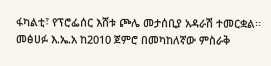ፋካልቲ፣ የፕሮፌሰር እሸቱ ጮሌ መታሰቢያ አዳራሽ ተመርቋል፡፡
መፅሀፉ እ.ኤ.አ ከ2010 ጀምሮ በመካከለኛው ምስራቅ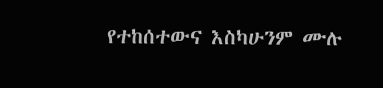የተከሰተውና እስካሁንም ሙሉ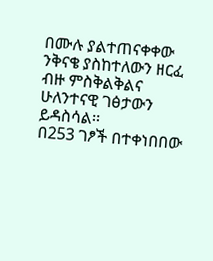በሙሉ ያልተጠናቀቀው ንቅናቄ ያስከተለውን ዘርፈ ብዙ ምስቅልቅልና ሁለንተናዊ ገፅታውን ይዳስሳል፡፡
በ253 ገፆች በተቀነበበው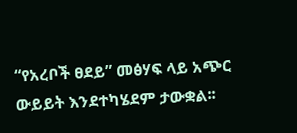“የአረቦች ፀደይ” መፅሃፍ ላይ አጭር ውይይት እንደተካሄደም ታውቋል፡፡